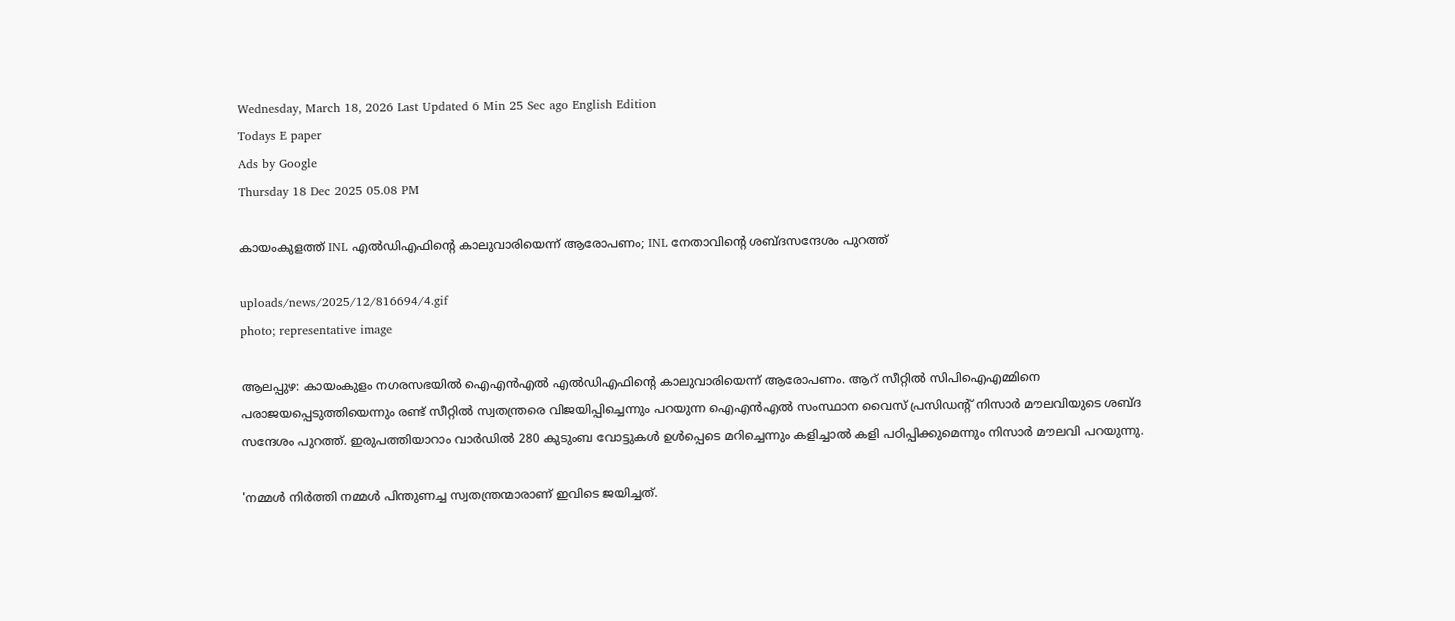Wednesday, March 18, 2026 Last Updated 6 Min 25 Sec ago English Edition
Todays E paper
Ads by Google
Thursday 18 Dec 2025 05.08 PM

കായംകുളത്ത് INL എല്‍ഡിഎഫിന്റെ കാലുവാരിയെന്ന് ആരോപണം; INL നേതാവിന്റെ ശബ്ദസന്ദേശം പുറത്ത്

uploads/news/2025/12/816694/4.gif
photo; representative image

ആലപ്പുഴ: കായംകുളം നഗരസഭയില്‍ ഐഎന്‍എല്‍ എല്‍ഡിഎഫിന്റെ കാലുവാരിയെന്ന് ആരോപണം. ആറ് സീറ്റില്‍ സിപിഐഎമ്മിനെ പരാജയപ്പെടുത്തിയെന്നും രണ്ട് സീറ്റില്‍ സ്വതന്ത്രരെ വിജയിപ്പിച്ചെന്നും പറയുന്ന ഐഎന്‍എല്‍ സംസ്ഥാന വൈസ് പ്രസിഡന്റ് നിസാര്‍ മൗലവിയുടെ ശബ്ദ സന്ദേശം പുറത്ത്. ഇരുപത്തിയാറാം വാര്‍ഡില്‍ 280 കുടുംബ വോട്ടുകള്‍ ഉള്‍പ്പെടെ മറിച്ചെന്നും കളിച്ചാല്‍ കളി പഠിപ്പിക്കുമെന്നും നിസാര്‍ മൗലവി പറയുന്നു.

'നമ്മള്‍ നിര്‍ത്തി നമ്മള്‍ പിന്തുണച്ച സ്വതന്ത്രന്മാരാണ് ഇവിടെ ജയിച്ചത്.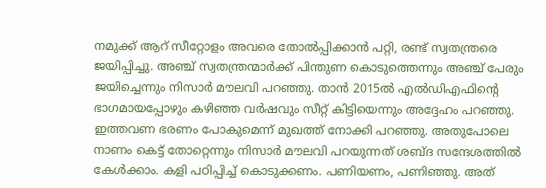നമുക്ക് ആറ് സീറ്റോളം അവരെ തോല്‍പ്പിക്കാന്‍ പറ്റി, രണ്ട് സ്വതന്ത്രരെ ജയിപ്പിച്ചു. അഞ്ച് സ്വതന്ത്രന്മാര്‍ക്ക് പിന്തുണ കൊടുത്തെന്നും അഞ്ച് പേരും ജയിച്ചെന്നും നിസാര്‍ മൗലവി പറഞ്ഞു. താന്‍ 2015ല്‍ എല്‍ഡിഎഫിന്റെ ഭാഗമായപ്പോഴും കഴിഞ്ഞ വര്‍ഷവും സീറ്റ് കിട്ടിയെന്നും അദ്ദേഹം പറഞ്ഞു. ഇത്തവണ ഭരണം പോകുമെന്ന് മുഖത്ത് നോക്കി പറഞ്ഞു. അതുപോലെ നാണം കെട്ട് തോറ്റെന്നും നിസാര്‍ മൗലവി പറയുന്നത് ശബ്ദ സന്ദേശത്തില്‍ കേള്‍ക്കാം. കളി പഠിപ്പിച്ച് കൊടുക്കണം. പണിയണം, പണിഞ്ഞു. അത്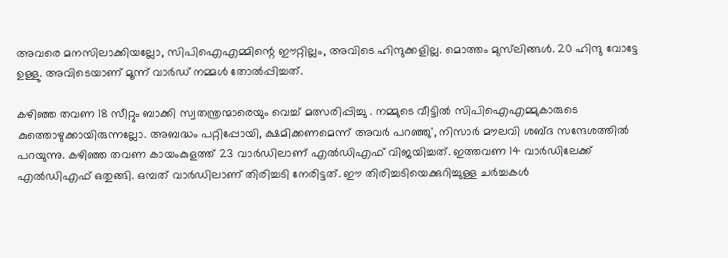അവരെ മനസിലാക്കിയല്ലോ, സിപിഐഎമ്മിന്റെ ഈറ്റില്ലം, അവിടെ ഹിന്ദുക്കളില്ല. മൊത്തം മുസ്‌ലിങ്ങള്‍. 20 ഹിന്ദു വോട്ടേ ഉള്ളു. അവിടെയാണ് മൂന്ന് വാര്‍ഡ് നമ്മള്‍ തോല്‍പ്പിച്ചത്.

കഴിഞ്ഞ തവണ 18 സീറ്റും ബാക്കി സ്വതന്ത്രന്മാരെയും വെച്ച് മത്സരിപ്പിച്ചു . നമ്മുടെ വീട്ടില്‍ സിപിഐഎമ്മുകാരുടെ കുത്തൊഴുക്കായിരുന്നല്ലോ. അബദ്ധം പറ്റിപ്പോയി, ക്ഷമിക്കണമെന്ന് അവര്‍ പറഞ്ഞു', നിസാര്‍ മൗലവി ശബ്ദ സന്ദേശത്തില്‍ പറയുന്നു. കഴിഞ്ഞ തവണ കായംകുളത്ത് 23 വാര്‍ഡിലാണ് എല്‍ഡിഎഫ് വിജയിച്ചത്. ഇത്തവണ 14 വാര്‍ഡിലേക്ക് എല്‍ഡിഎഫ് ഒതുങ്ങി. ഒമ്പത് വാര്‍ഡിലാണ് തിരിച്ചടി നേരിട്ടത്. ഈ തിരിച്ചടിയെക്കുറിച്ചുള്ള ചര്‍ച്ചകള്‍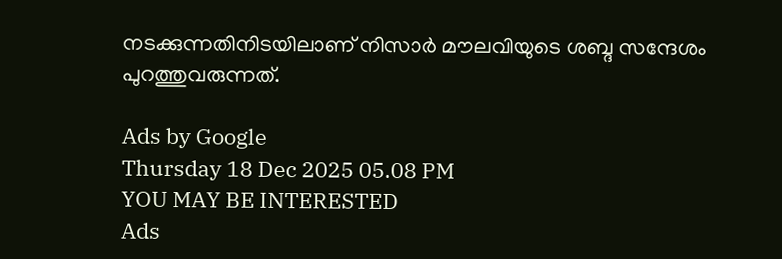നടക്കുന്നതിനിടയിലാണ് നിസാര്‍ മൗലവിയുടെ ശബ്ദ സന്ദേശം പുറത്തുവരുന്നത്.

Ads by Google
Thursday 18 Dec 2025 05.08 PM
YOU MAY BE INTERESTED
Ads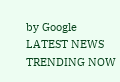by Google
LATEST NEWS
TRENDING NOW